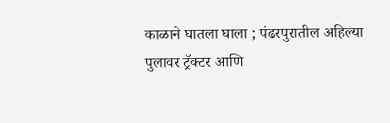काळाने घातला घाला ; पंढरपुरातील अहिल्या पुलावर ट्रॅक्टर आणि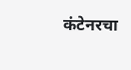कंटेनरचा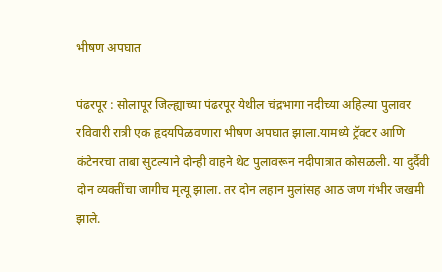भीषण अपघात

पंढरपूर : सोलापूर जिल्ह्याच्या पंढरपूर येथील चंद्रभागा नदीच्या अहिल्या पुलावर रविवारी रात्री एक हृदयपिळवणारा भीषण अपघात झाला.यामध्ये ट्रॅक्टर आणि कंटेनरचा ताबा सुटल्याने दोन्ही वाहने थेट पुलावरून नदीपात्रात कोसळली. या दुर्दैवी दोन व्यक्तींचा जागीच मृत्यू झाला. तर दोन लहान मुलांसह आठ जण गंभीर जखमी झाले.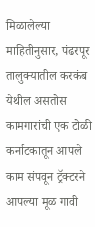मिळालेल्या माहितीनुसार, पंढरपूर तालुक्यातील करकंब येथील असतोस कामगारांची एक टोळी कर्नाटकातून आपले काम संपवून ट्रॅक्टरने आपल्या मूळ गावी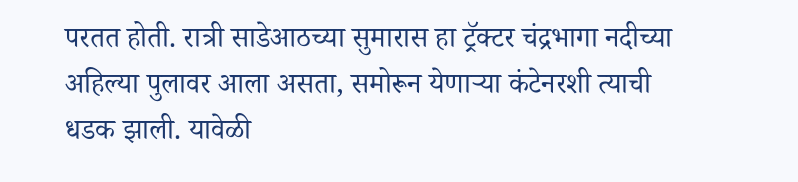परतत होती. रात्री साडेआठच्या सुमारास हा ट्रॅक्टर चंद्रभागा नदीच्या अहिल्या पुलावर आला असता, समोरून येणाऱ्या कंटेनरशी त्याची धडक झाली. यावेळी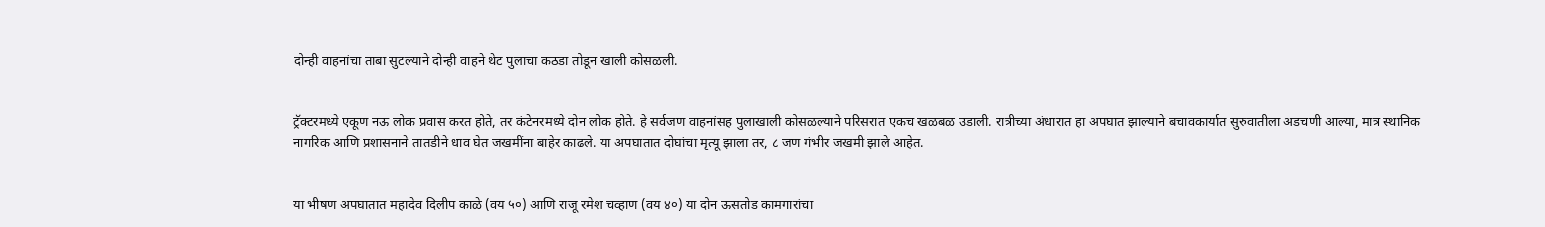दोन्ही वाहनांचा ताबा सुटल्याने दोन्ही वाहने थेट पुलाचा कठडा तोडून खाली कोसळली.


ट्रॅक्टरमध्ये एकूण नऊ लोक प्रवास करत होते, तर कंटेनरमध्ये दोन लोक होते. हे सर्वजण वाहनांसह पुलाखाली कोसळल्याने परिसरात एकच खळबळ उडाली. रात्रीच्या अंधारात हा अपघात झाल्याने बचावकार्यात सुरुवातीला अडचणी आल्या, मात्र स्थानिक नागरिक आणि प्रशासनाने तातडीने धाव घेत जखमींना बाहेर काढले. या अपघातात दोघांचा मृत्यू झाला तर, ८ जण गंभीर जखमी झाले आहेत.


या भीषण अपघातात महादेव दिलीप काळे (वय ५०) आणि राजू रमेश चव्हाण (वय ४०) या दोन ऊसतोड कामगारांचा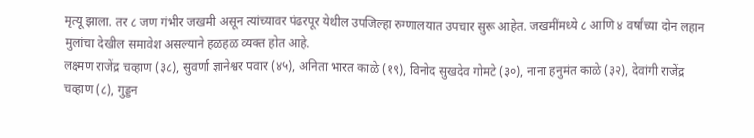मृत्यू झाला. तर ८ जण गंभीर जखमी असून त्यांच्यावर पंढरपूर येथील उपजिल्हा रुग्णालयात उपचार सुरू आहेत. जखमींमध्ये ८ आणि ४ वर्षांच्या दोन लहान मुलांचा देखील समावेश असल्याने हळहळ व्यक्त होत आहे.
लक्ष्मण राजेंद्र चव्हाण (३८), सुवर्णा ज्ञानेश्वर पवार (४५), अनिता भारत काळे (१९), विनोद सुखदेव गोमटे (३०), नाना हनुमंत काळे (३२), देवांगी राजेंद्र चव्हाण (८), गुड्डन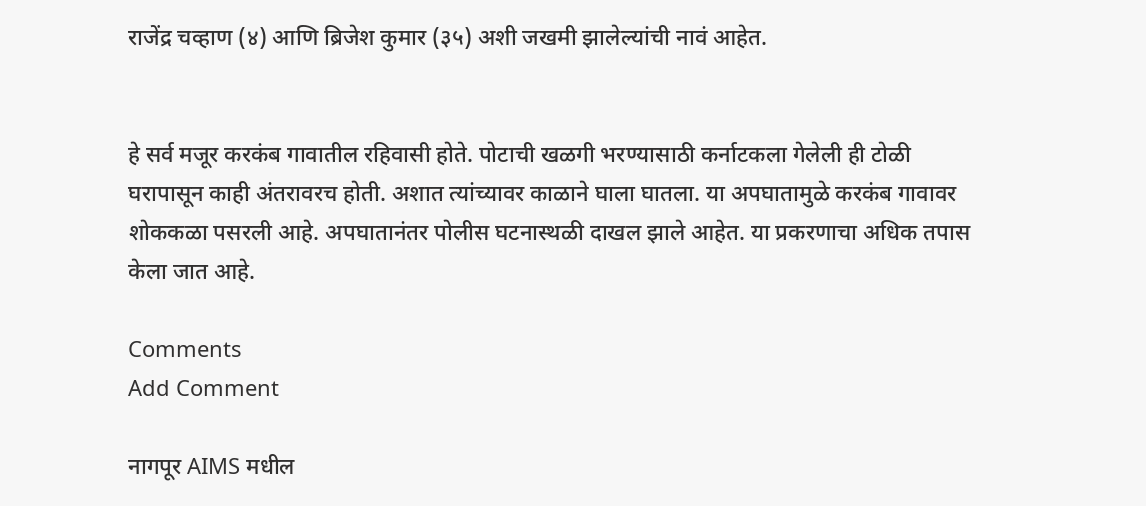राजेंद्र चव्हाण (४) आणि ब्रिजेश कुमार (३५) अशी जखमी झालेल्यांची नावं आहेत.


हे सर्व मजूर करकंब गावातील रहिवासी होते. पोटाची खळगी भरण्यासाठी कर्नाटकला गेलेली ही टोळी घरापासून काही अंतरावरच होती. अशात त्यांच्यावर काळाने घाला घातला. या अपघातामुळे करकंब गावावर शोककळा पसरली आहे. अपघातानंतर पोलीस घटनास्थळी दाखल झाले आहेत. या प्रकरणाचा अधिक तपास केला जात आहे.

Comments
Add Comment

नागपूर AIMS मधील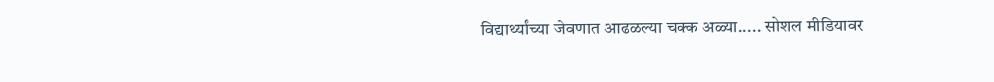विद्यार्थ्यांच्या जेवणात आढळल्या चक्क अळ्या..... सोशल मीडियावर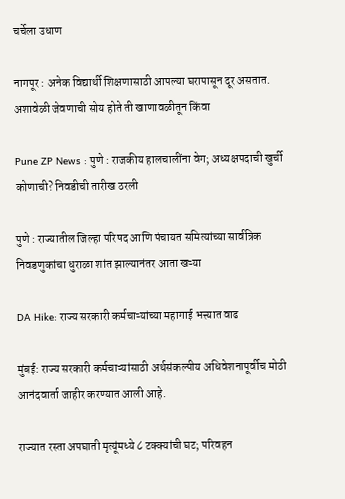चर्चेला उधाण

नागपूर : अनेक विद्यार्थी शिक्षणासाठी आपल्या घरापासून दूर असतात. अशावेळी जेवणाची सोय होते ती खाणावळीतून किंवा

Pune ZP News : पुणे : राजकीय हालचालींना वेग; अध्यक्षपदाची खुर्ची कोणाची? निवडीची तारीख ठरली

पुणे : राज्यातील जिल्हा परिषद आणि पंचायत समित्यांच्या सार्वत्रिक निवडणुकांचा धुराळा शांत झाल्यानंतर आता खऱ्या

DA Hike: राज्य सरकारी कर्मचाऱ्यांच्या महागाई भत्त्यात वाढ

मुंबई: राज्य सरकारी कर्मचाऱ्यांसाठी अर्थसंकल्पीय अधिवेशनापूर्वीच मोठी आनंदवार्ता जाहीर करण्यात आली आहे.

राज्यात रस्ता अपघाती मृत्यूंमध्ये ८ टक्क्यांची घट; परिवहन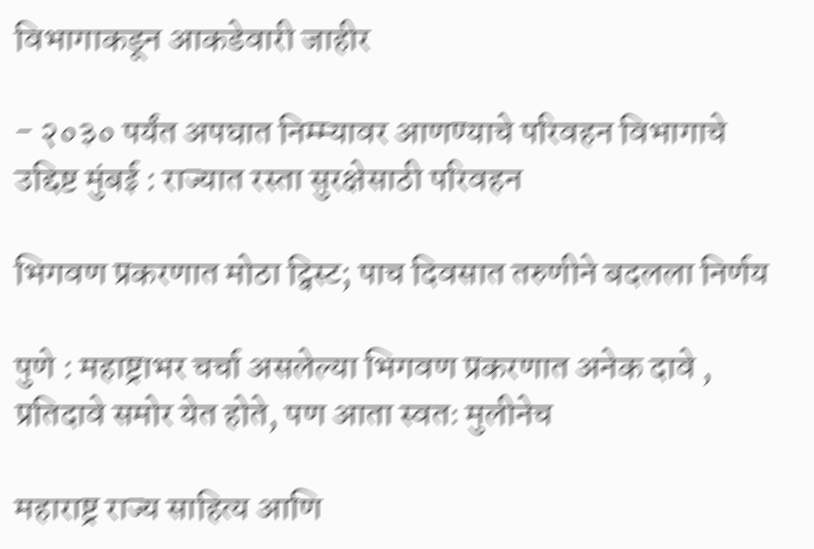विभागाकडून आकडेवारी जाहीर

- २०३० पर्यंत अपघात निम्म्यावर आणण्याचे परिवहन विभागाचे उद्दिष्ट मुंबई : राज्यात रस्ता सुरक्षेसाठी परिवहन

भिगवण प्रकरणात मोठा ट्विस्ट; पाच दिवसात तरुणीने बदलला निर्णय

पुणे : महाष्ट्राभर चर्चा असलेल्या भिगवण प्रकरणात अनेक दावे , प्रतिदावे समोर येत होते, पण आता स्वतः मुलीनेच

महाराष्ट्र राज्य साहित्य आणि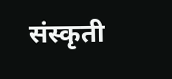संस्कृती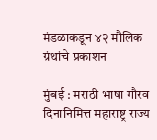मंडळाकडून ४२ मौलिक ग्रंथांचे प्रकाशन

मुंबई : मराठी भाषा गौरव दिनानिमित्त महाराष्ट्र राज्य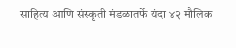साहित्य आणि संस्कृती मंडळातर्फे यंदा ४२ मौलिक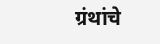ग्रंथांचे